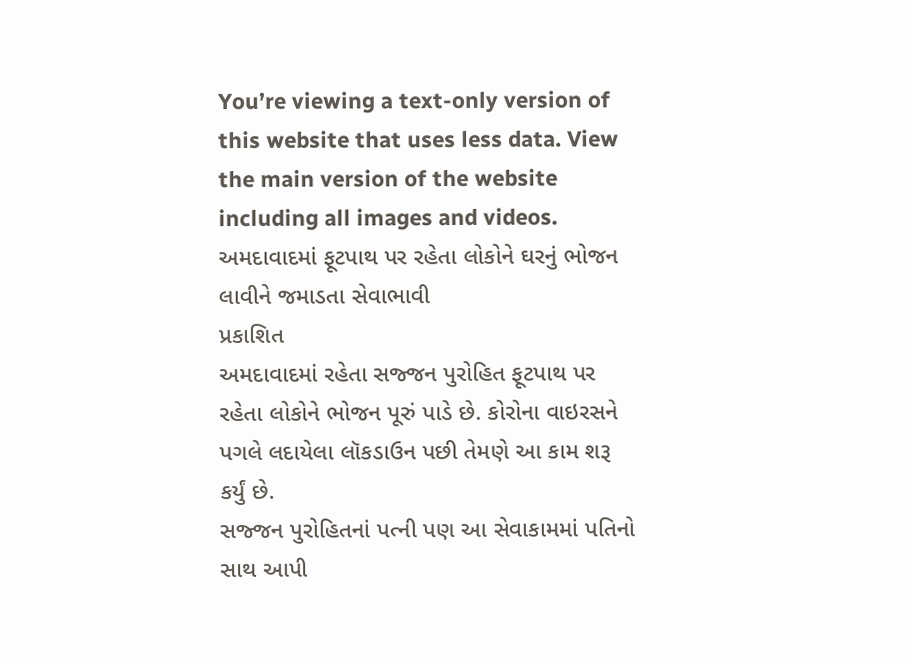You’re viewing a text-only version of this website that uses less data. View the main version of the website including all images and videos.
અમદાવાદમાં ફૂટપાથ પર રહેતા લોકોને ઘરનું ભોજન લાવીને જમાડતા સેવાભાવી
પ્રકાશિત
અમદાવાદમાં રહેતા સજ્જન પુરોહિત ફૂટપાથ પર રહેતા લોકોને ભોજન પૂરું પાડે છે. કોરોના વાઇરસને પગલે લદાયેલા લૉકડાઉન પછી તેમણે આ કામ શરૂ કર્યું છે.
સજ્જન પુરોહિતનાં પત્ની પણ આ સેવાકામમાં પતિનો સાથ આપી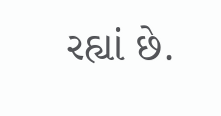રહ્યાં છે.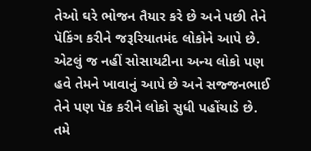તેઓ ઘરે ભોજન તૈયાર કરે છે અને પછી તેને પૅકિંગ કરીને જરૂરિયાતમંદ લોકોને આપે છે.
એટલું જ નહીં સોસાયટીના અન્ય લોકો પણ હવે તેમને ખાવાનું આપે છે અને સજ્જનભાઈ તેને પણ પૅક કરીને લોકો સુધી પહોંચાડે છે.
તમે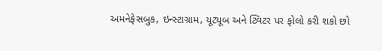અમનેફેસબુક, ઇન્સ્ટાગ્રામ, યૂટ્યૂબ અને ટ્વિટર પર ફોલો કરી શકો છો